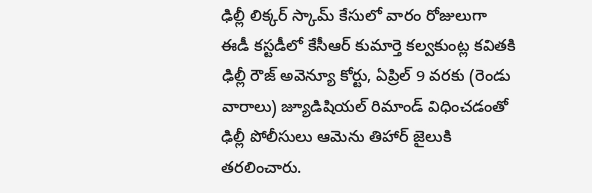ఢిల్లీ లిక్కర్ స్కామ్ కేసులో వారం రోజులుగా ఈడీ కస్టడీలో కేసీఆర్ కుమార్తె కల్వకుంట్ల కవితకి ఢిల్లీ రౌజ్ అవెన్యూ కోర్టు, ఏప్రిల్ 9 వరకు (రెండు వారాలు) జ్యూడిషియల్ రిమాండ్ విధించడంతో ఢిల్లీ పోలీసులు ఆమెను తిహార్ జైలుకి తరలించారు.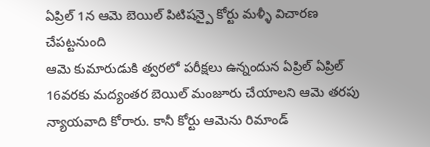ఏప్రిల్ 1న ఆమె బెయిల్ పిటిషన్పై కోర్టు మళ్ళీ విచారణ చేపట్టనుంది
ఆమె కుమారుడుకి త్వరలో పరీక్షలు ఉన్నందున ఏప్రిల్ ఏప్రిల్ 16వరకు మద్యంతర బెయిల్ మంజూరు చేయాలని ఆమె తరపు న్యాయవాది కోరారు. కానీ కోర్టు ఆమెను రిమాండ్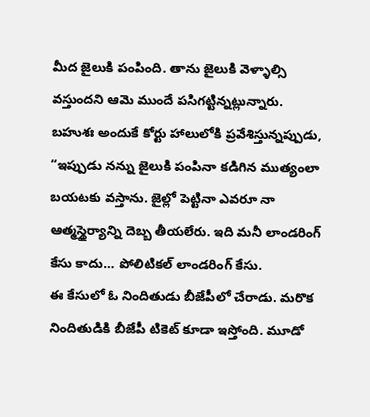మీద జైలుకి పంపింది. తాను జైలుకి వెళ్ళాల్సి వస్తుందని ఆమె ముందే పసిగట్టిన్నట్లున్నారు.
బహుశః అందుకే కోర్టు హాలులోకి ప్రవేశిస్తున్నప్పుడు, “ఇప్పుడు నన్ను జైలుకి పంపినా కడిగిన ముత్యంలా బయటకు వస్తాను. జైల్లో పెట్టినా ఎవరూ నా ఆత్మస్థైర్యాన్ని దెబ్బ తీయలేరు. ఇది మనీ లాండరింగ్ కేసు కాదు… పోలిటికల్ లాండరింగ్ కేసు.
ఈ కేసులో ఓ నిందితుడు బీజేపీలో చేరాడు. మరొక నిందితుడికి బీజేపీ టికెట్ కూడా ఇస్తోంది. మూడో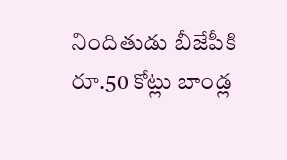నిందితుడు బీజేపీకి రూ.50 కోట్లు బాండ్ల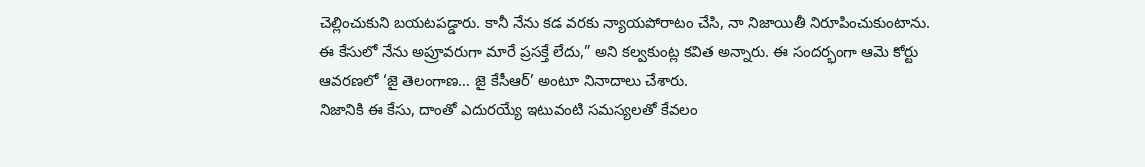చెల్లించుకుని బయటపడ్డారు. కానీ నేను కడ వరకు న్యాయపోరాటం చేసి, నా నిజాయితీ నిరూపించుకుంటాను.
ఈ కేసులో నేను అప్రూవరుగా మారే ప్రసక్తే లేదు,” అని కల్వకుంట్ల కవిత అన్నారు. ఈ సందర్భంగా ఆమె కోర్టు ఆవరణలో ‘జై తెలంగాణ… జై కేసీఆర్’ అంటూ నినాదాలు చేశారు.
నిజానికి ఈ కేసు, దాంతో ఎదురయ్యే ఇటువంటి సమస్యలతో కేవలం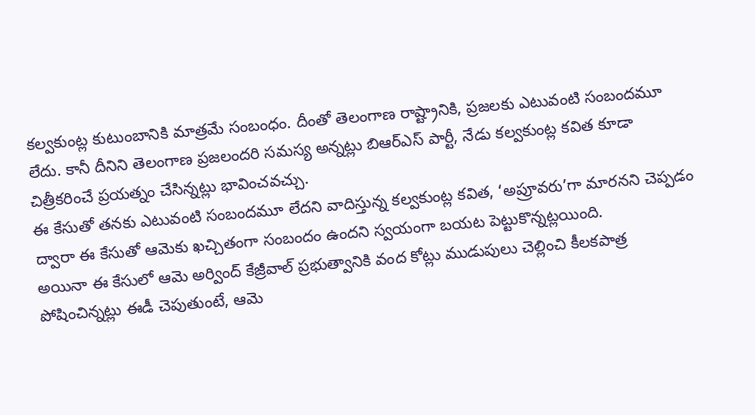కల్వకుంట్ల కుటుంబానికి మాత్రమే సంబంధం. దీంతో తెలంగాణ రాష్ట్రానికి, ప్రజలకు ఎటువంటి సంబందమూ లేదు. కానీ దీనిని తెలంగాణ ప్రజలందరి సమస్య అన్నట్లు బిఆర్ఎస్ పార్టీ, నేడు కల్వకుంట్ల కవిత కూడా చిత్రీకరించే ప్రయత్నం చేసిన్నట్లు భావించవచ్చు.
ఈ కేసుతో తనకు ఎటువంటి సంబందమూ లేదని వాదిస్తున్న కల్వకుంట్ల కవిత, ‘అప్రూవరు’గా మారనని చెప్పడం ద్వారా ఈ కేసుతో ఆమెకు ఖచ్చితంగా సంబందం ఉందని స్వయంగా బయట పెట్టుకొన్నట్లయింది.
అయినా ఈ కేసులో ఆమె అర్వింద్ కేజ్రీవాల్ ప్రభుత్వానికి వంద కోట్లు ముడుపులు చెల్లించి కీలకపాత్ర పోషించిన్నట్లు ఈడీ చెపుతుంటే, ఆమె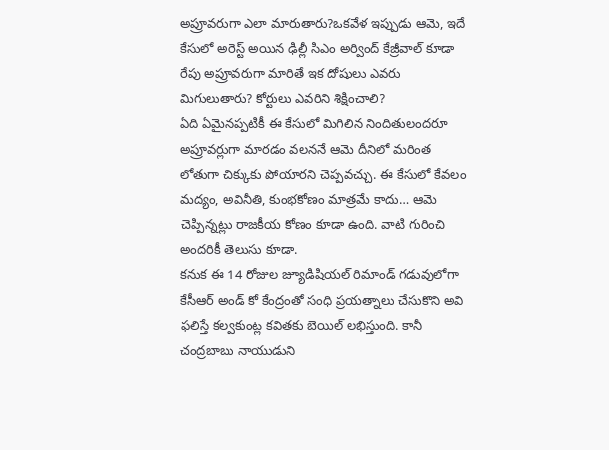అప్రూవరుగా ఎలా మారుతారు?ఒకవేళ ఇప్పుడు ఆమె, ఇదే కేసులో అరెస్ట్ అయిన ఢిల్లీ సిఎం అర్వింద్ కేజ్రీవాల్ కూడా రేపు అప్రూవరుగా మారితే ఇక దోషులు ఎవరు మిగులుతారు? కోర్టులు ఎవరిని శిక్షించాలి?
ఏది ఏమైనప్పటికీ ఈ కేసులో మిగిలిన నిందితులందరూ అప్రూవర్లుగా మారడం వలననే ఆమె దీనిలో మరింత లోతుగా చిక్కుకు పోయారని చెప్పవచ్చు. ఈ కేసులో కేవలం మద్యం, అవినీతి, కుంభకోణం మాత్రమే కాదు… ఆమె చెప్పిన్నట్లు రాజకీయ కోణం కూడా ఉంది. వాటి గురించి అందరికీ తెలుసు కూడా.
కనుక ఈ 14 రోజుల జ్యూడిషియల్ రిమాండ్ గడువులోగా కేసీఆర్ అండ్ కో కేంద్రంతో సంధి ప్రయత్నాలు చేసుకొని అవి ఫలిస్తే కల్వకుంట్ల కవితకు బెయిల్ లభిస్తుంది. కానీ చంద్రబాబు నాయుడుని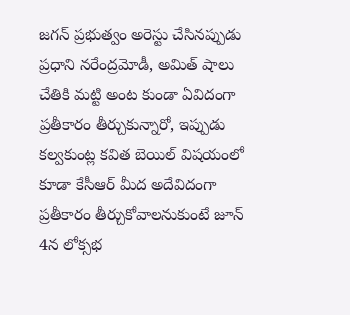జగన్ ప్రభుత్వం అరెస్టు చేసినప్పుడు ప్రధాని నరేంద్రమోడీ, అమిత్ షాలు చేతికి మట్టి అంట కుండా ఏవిదంగా ప్రతీకారం తీర్చుకున్నారో, ఇప్పుడు కల్వకుంట్ల కవిత బెయిల్ విషయంలో కూడా కేసీఆర్ మీద అదేవిదంగా ప్రతీకారం తీర్చుకోవాలనుకుంటే జూన్ 4న లోక్సభ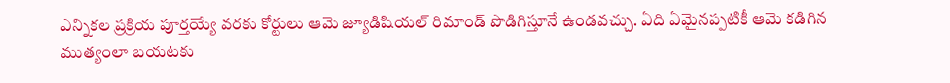ఎన్నికల ప్రక్రియ పూర్తయ్యే వరకు కోర్టులు ఆమె జ్యూడిషియల్ రిమాండ్ పొడిగిస్తూనే ఉండవచ్చు. ఏది ఏమైనప్పటికీ ఆమె కడిగిన ముత్యంలా బయటకు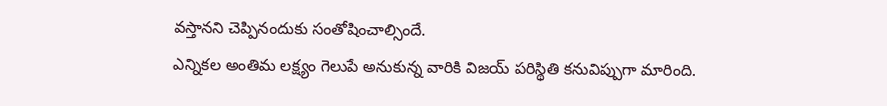వస్తానని చెప్పినందుకు సంతోషించాల్సిందే.
ఎన్నికల అంతిమ లక్ష్యం గెలుపే అనుకున్న వారికి విజయ్ పరిస్థితి కనువిప్పుగా మారింది.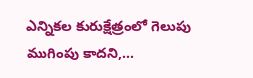ఎన్నికల కురుక్షేత్రంలో గెలుపు ముగింపు కాదని,…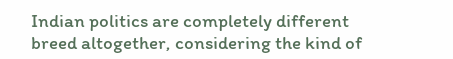Indian politics are completely different breed altogether, considering the kind of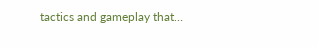tactics and gameplay that…